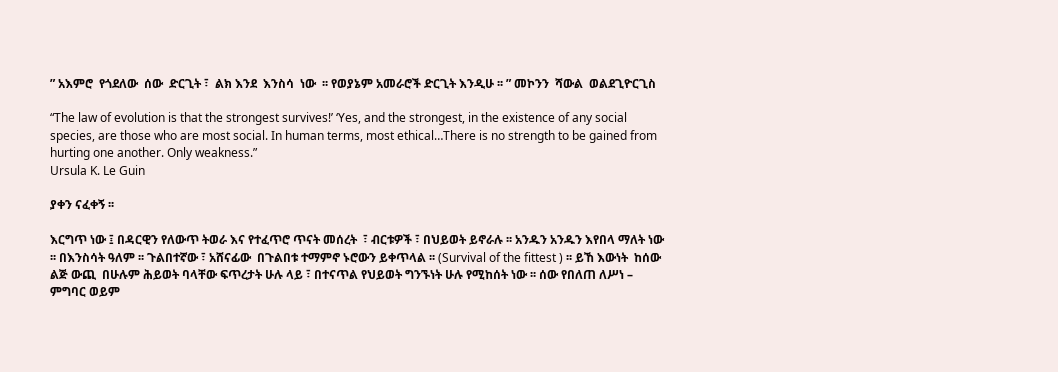” አእምሮ  የጎደለው  ሰው  ድርጊት ፣  ልክ እንደ  እንስሳ  ነው  ፡፡ የወያኔም አመራሮች ድርጊት እንዲሁ ፡፡ ” መኮንን  ሻውል  ወልደጊዮርጊስ

“The law of evolution is that the strongest survives!’ ‘Yes, and the strongest, in the existence of any social species, are those who are most social. In human terms, most ethical…There is no strength to be gained from hurting one another. Only weakness.”
Ursula K. Le Guin

ያቀን ናፈቀኝ ፡፡

እርግጥ ነው ፤ በዳርዊን የለውጥ ትወራ እና የተፈጥሮ ጥናት መሰረት  ፣ ብርቱዎች ፣ በህይወት ይኖራሉ ፡፡ አንዱን አንዱን እየበላ ማለት ነው ፡፡ በእንስሳት ዓለም ፡፡ ጉልበተኛው ፣ አሸናፊው  በጉልበቱ ተማምኖ ኑሮውን ይቀጥላል ፡፡ (Survival of the fittest ) ፡፡ ይኸ እውነት  ከሰው ልጅ ውጪ  በሁሉም ሕይወት ባላቸው ፍጥረታት ሁሉ ላይ ፣ በተናጥል የህይወት ግንኙነት ሁሉ የሚከሰት ነው ፡፡ ሰው የበለጠ ለሥነ – ምግባር ወይም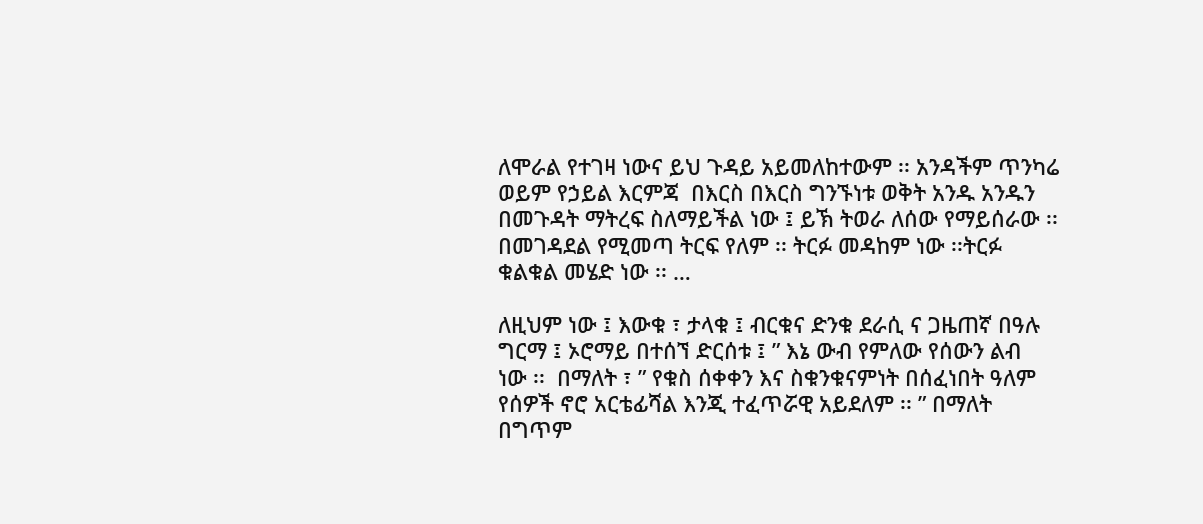ለሞራል የተገዛ ነውና ይህ ጉዳይ አይመለከተውም ፡፡ አንዳችም ጥንካሬ ወይም የኃይል እርምጃ  በእርስ በእርስ ግንኙነቱ ወቅት አንዱ አንዱን በመጉዳት ማትረፍ ስለማይችል ነው ፤ ይኽ ትወራ ለሰው የማይሰራው ፡፡ በመገዳደል የሚመጣ ትርፍ የለም ፡፡ ትርፉ መዳከም ነው ፡፡ትርፉ ቁልቁል መሄድ ነው ፡፡ …

ለዚህም ነው ፤ እውቁ ፣ ታላቁ ፤ ብርቁና ድንቁ ደራሲ ና ጋዜጠኛ በዓሉ ግርማ ፤ ኦሮማይ በተሰኘ ድርሰቱ ፤ ” እኔ ውብ የምለው የሰውን ልብ  ነው ፡፡  በማለት ፣ ” የቁስ ሰቀቀን እና ስቁንቁናምነት በሰፈነበት ዓለም የሰዎች ኖሮ አርቴፊሻል እንጂ ተፈጥሯዊ አይደለም ፡፡ ” በማለት በግጥም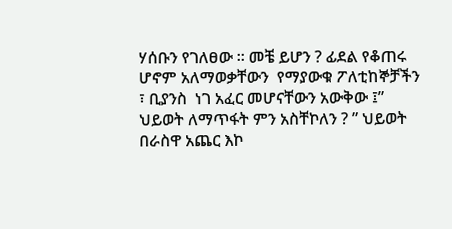ሃሰቡን የገለፀው ፡፡ መቼ ይሆን ? ፊደል የቆጠሩ ሆኖም አለማወቃቸውን  የማያውቁ ፖለቲከኞቻችን ፣ ቢያንስ  ነገ አፈር መሆናቸውን አውቅው ፤” ህይወት ለማጥፋት ምን አስቸኮለን ? ” ህይወት በራስዋ አጨር እኮ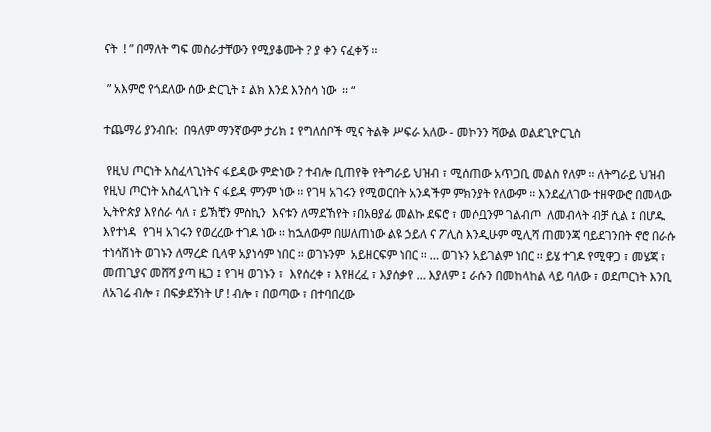ናት  ! ” በማለት ግፍ መስራታቸውን የሚያቆሙት ? ያ ቀን ናፈቀኝ ፡፡

 ” አእምሮ የጎደለው ሰው ድርጊት ፤ ልክ እንደ እንስሳ ነው  ፡፡ “

ተጨማሪ ያንብቡ:  በዓለም ማንኛውም ታሪክ ፤ የግለሰቦች ሚና ትልቅ ሥፍራ አለው - መኮንን ሻውል ወልደጊዮርጊስ

 የዚህ ጦርነት አስፈላጊነትና ፋይዳው ምድነው ? ተብሎ ቢጠየቅ የትግራይ ህዝብ ፣ ሚሰጠው አጥጋቢ መልስ የለም ፡፡ ለትግራይ ህዝብ የዚህ ጦርነት አስፈላጊነት ና ፋይዳ ምንም ነው ፡፡ የገዛ አገሩን የሚወርበት አንዳችም ምክንያት የለውም ፡፡ እንደፈለገው ተዘዋውሮ በመላው ኢትዮጵያ እየሰራ ሳለ ፣ ይኽቺን ምስኪን  እናቱን ለማደኸየት ፣በአፀያፊ መልኩ ደፍሮ ፣ መሶቧንም ገልብጦ  ለመብላት ብቻ ሲል ፤ በሆዱ እየተነዳ  የገዛ አገሩን የወረረው ተገዶ ነው ፡፡ ከኋለውም በሠለጠነው ልዩ ኃይለ ና ፖሊስ እንዲሁም ሚሊሻ ጠመንጃ ባይደገንበት ኖሮ በራሱ ተነሳሽነት ወገኑን ለማረድ ቢላዋ አያነሳም ነበር ፡፡ ወገኑንም  አይዘርፍም ነበር ፡፡ … ወገኑን አይገልም ነበር ፡፡ ይሄ ተገዶ የሚዋጋ ፣ መሄጃ ፣ መጠጊያና መሸሻ ያጣ ዜጋ ፤ የገዛ ወገኑን ፣  እየሰረቀ ፣ እየዘረፈ ፣ እያሰቃየ … እያለም ፤ ራሱን በመከላከል ላይ ባለው ፣ ወደጦርነት እንቢ ለአገሬ ብሎ ፣ በፍቃደኝነት ሆ ! ብሎ ፣ በወጣው ፣ በተባበረው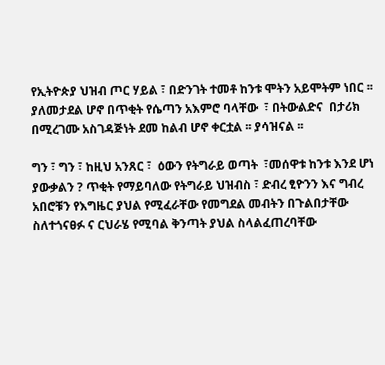የኢትዮጵያ ህዝብ ጦር ሃይል ፣ በድንገት ተመቶ ከንቱ ሞትን አይሞትም ነበር ፡፡ ያለመታደል ሆኖ በጥቂት የሴጣን አእምሮ ባላቸው  ፣ በትውልድና  በታሪክ በሚረገሙ አስገዳጅነት ደመ ከልብ ሆኖ ቀርቷል ፡፡ ያሳዝናል ፡፡

ግን ፣ ግን ፣ ከዚህ አንጸር ፣  ዕውን የትግራይ ወጣት  ፣መሰዋቱ ከንቱ እንደ ሆነ ያውቃልን ? ጥቂት የማይባለው የትግራይ ህዝብስ ፣ ድብረ ፂዮንን እና ግብረ አበሮቹን የእግዜር ያህል የሚፈራቸው የመግደል መብትን በጉልበታቸው ስለተጎናፀፉ ና ርህራሄ የሚባል ቅንጣት ያህል ስላልፈጠረባቸው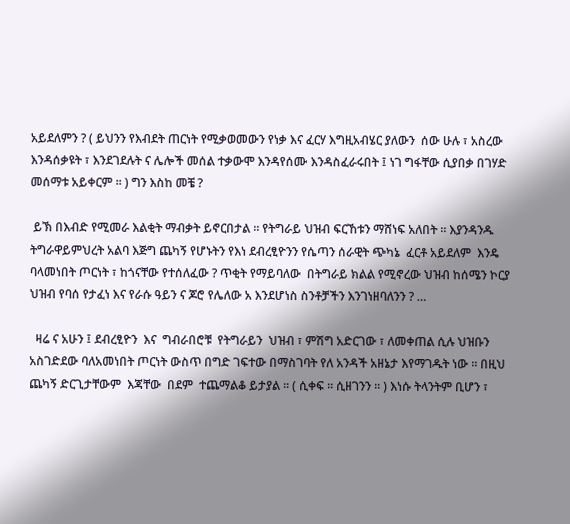አይደለምን ? ( ይህንን የእብደት ጠርነት የሚቃወመውን የነቃ እና ፈርሃ እግዚአብሄር ያለውን  ሰው ሁሉ ፣ አስረው እንዳሰቃዩት ፣ እንደገደሉት ና ሌሎች መሰል ተቃውሞ እንዳየሰሙ እንዳስፈራሩበት ፤ ነገ ግፋቸው ሲያበቃ በገሃድ መሰማቱ አይቀርም ፡፡ ) ግን እስከ መቼ ?

 ይኽ በእብድ የሚመራ እልቂት ማብቃት ይኖርበታል ፡፡ የትግራይ ህዝብ ፍርኸቱን ማሸነፍ አለበት ፡፡ እያንዳንዱ ትግራዋይምህረት አልባ እጅግ ጨካኝ የሆኑትን የእነ ደብረፂዮንን የሴጣን ሰራዊት ጭካኔ  ፈርቶ አይደለም  እንዴ ባላመነበት ጦርነት ፣ ከጎናቸው የተሰለፈው ? ጥቂት የማይባለው  በትግራይ ክልል የሚኖረው ህዝብ ከሰሜን ኮርያ ህዝብ የባሰ የታፈነ እና የራሱ ዓይን ና ጆሮ የሌለው አ እንደሆነስ ስንቶቻችን እንገነዘባለንን ? …

  ዛሬ ና አሁን ፤ ደብረፂዮን  እና  ግብራበሮቹ  የትግራይን  ህዝብ ፣ ምሽግ አድርገው ፣ ለመቀጠል ሲሉ ህዝቡን አስገድደው ባለአመነበት ጦርነት ውስጥ በግድ ገፍተው በማስገባት የለ አንዳች አዘኔታ እየማገዱት ነው ፡፡ በዚህ ጨካኝ ድርጊታቸውም  እጃቸው  በደም  ተጨማልቆ ይታያል ፡፡ ( ሲቀፍ ፡፡ ሲዘገንን ፡፡ ) እነሱ ትላንትም ቢሆን ፣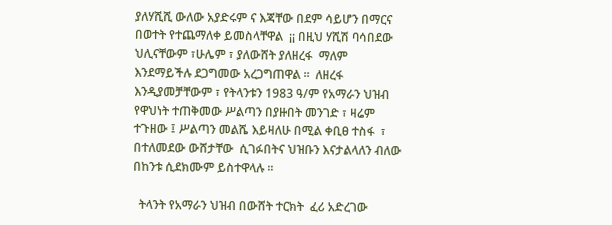ያለሃሺሺ ውለው አያድሩም ና እጃቸው በደም ሳይሆን በማርና በወተት የተጨማለቀ ይመስላቸዋል  ¡¡ በዚህ ሃሺሽ ባሳበደው ህሊናቸውም ፣ሁሌም ፣ ያለውሸት ያለዘረፋ  ማለም  እንደማይችሉ ደጋግመው አረጋግጠዋል ፡፡  ለዘረፋ እንዲያመቻቸውም ፣ የትላንቱን 1983 ዓ/ም የአማራን ህዝብ የዋህነት ተጠቅመው ሥልጣን በያዙበት መንገድ ፣ ዛሬም ተጉዘው ፤ ሥልጣን መልሼ እይዛለሁ በሚል ቀቢፀ ተስፋ  ፣ በተለመደው ውሸታቸው  ሲገፉበትና ህዝቡን እናታልላለን ብለው በከንቱ ሲደክሙም ይስተዋላሉ ፡፡

  ትላንት የአማራን ህዝብ በውሸት ተርክት  ፈሪ አድረገው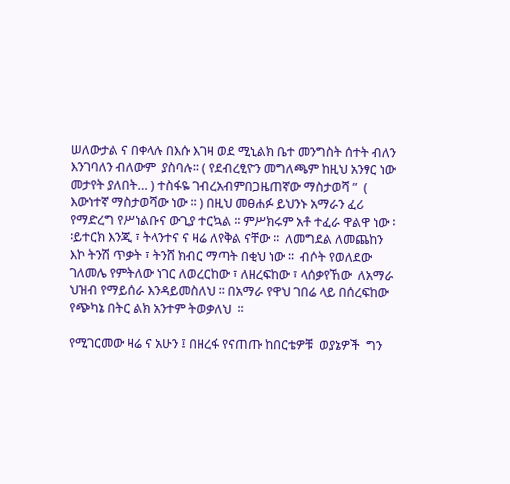ሠለውታል ና በቀላሉ በእሱ እገዛ ወደ ሚኒልክ ቤተ መንግስት ሰተት ብለን እንገባለን ብለውም  ያስባሉ፡፡ ( የደብረፂዮን መግለጫም ከዚህ አንፃር ነው መታየት ያለበት… ) ተስፋዬ ገብረአብምበጋዜጠኛው ማስታወሻ ”  ( እውነተኛ ማስታወሻው ነው ፡፡ ) በዚህ መፀሐፉ ይህንኑ አማራን ፈሪ የማድረግ የሥነልቡና ውጊያ ተርኳል ፡፡ ምሥክሩም አቶ ተፈራ ዋልዋ ነው ፡፡ይተርክ እንጂ ፣ ትላንተና ና ዛሬ ለየቅል ናቸው ፡፡  ለመግደል ለመጨከን እኮ ትንሽ ጥቃት ፣ ትንሸ ክብር ማጣት በቂህ ነው ፡፡  ብሶት የወለደው ገለመሌ የምትለው ነገር ለወረርከው ፣ ለዘረፍከው ፣ ላሰቃየኸው  ለአማራ ህዝብ የማይሰራ እንዳይመስለህ ፡፡ በአማራ የዋህ ገበሬ ላይ በሰረፍከው የጭካኔ በትር ልክ አንተም ትወቃለህ  ፡፡

የሚገርመው ዛሬ ና አሁን ፤ በዘረፋ የናጠጡ ከበርቴዎቹ  ወያኔዎች  ግን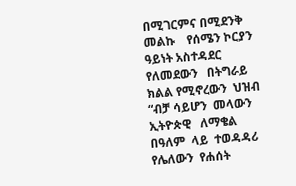በሚገርምና በሚደንቅ መልኩ    የሰሜን ኮርያን ዓይነት አስተዳደር  የለመደውን   በትግራይ ክልል የሚኖረውን  ህዝብ  “ብቻ ሳይሆን  መላውን  ኢትዮጵዊ   ለማቄል  በዓለም  ላይ  ተወዳዳሪ  የሌለውን  የሐሰት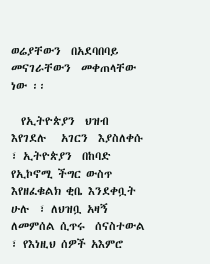ወሬያቸውን  በአደባበባይ  መናገራቸውን  መቀጠላቸው ነው ፡፡

  የኢትዮጵያን  ህዝብ  እየገደሉ   አገርን  እያስለቀሱ ፣ ኢትዮጵያን  በከባድ የኢኮኖሚ ችግር ውስጥ እየዘፈቁልክ ቂቤ እንደቀቧት  ሁሉ  ፣ ለህዝቧ አዛኝ  ለመምሰል ሲጥሩ  ሰናስተውል ፣ የእነዚህ ሰዎች አእምሮ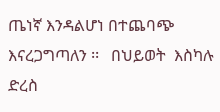ጤነኛ እንዳልሆነ በተጨባጭ እናረጋግጣለን ፡፡   በህይወት  እስካሉ  ድረስ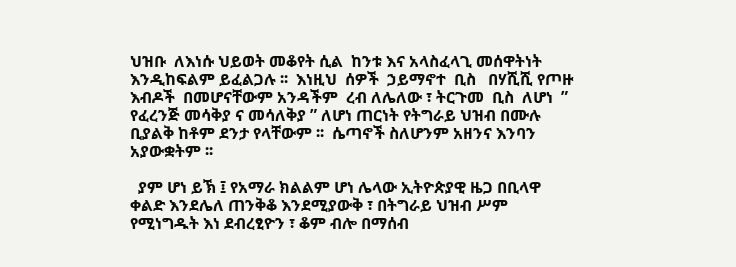ህዝቡ  ለእነሱ ህይወት መቆየት ሲል  ከንቱ እና አላስፈላጊ መሰዋትነት እንዲከፍልም ይፈልጋሉ ፡፡  እነዚህ  ሰዎች  ኃይማኖተ  ቢስ   በሃሺሺ የጦዙ እብዶች  በመሆናቸውም አንዳችም  ረብ ለሌለው ፣ ትርጉመ  ቢስ  ለሆነ  ” የፈረንጅ መሳቅያ ና መሳለቅያ ” ለሆነ ጠርነት የትግራይ ህዝብ በሙሉ ቢያልቅ ከቶም ደንታ የላቸውም ፡፡  ሴጣኖች ስለሆንም አዘንና እንባን አያውቋትም ፡፡

  ያም ሆነ ይኽ ፤ የአማራ ክልልም ሆነ ሌላው ኢትዮጵያዊ ዜጋ በቢላዋ ቀልድ እንደሌለ ጠንቅቆ እንደሚያውቅ ፣ በትግራይ ህዝብ ሥም የሚነግዱት እነ ደብረፂዮን ፣ ቆም ብሎ በማሰብ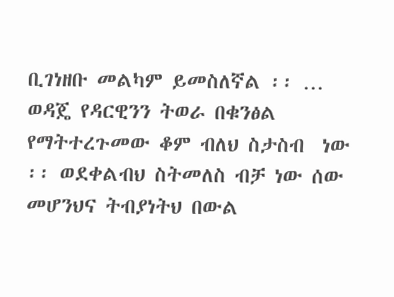ቢገነዘቡ መልካም ይመስለኛል ፡፡ … ወዳጄ የዳርዊንን ትወራ በቁንፅል የማትተረጉመው ቆም ብለህ ስታስብ  ነው ፡፡ ወደቀልብህ ስትመለስ ብቻ ነው ሰው መሆንህና ትብያነትህ በውል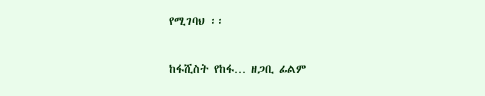የሚገባህ ፡፡

ከፋሺስት የከፋ… ዘጋቢ ፊልም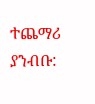ተጨማሪ ያንብቡ: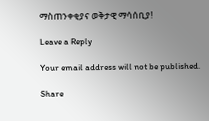ማስጠንቀቂያና ወቅታዊ ማሳሰቢያ!

Leave a Reply

Your email address will not be published.

Share